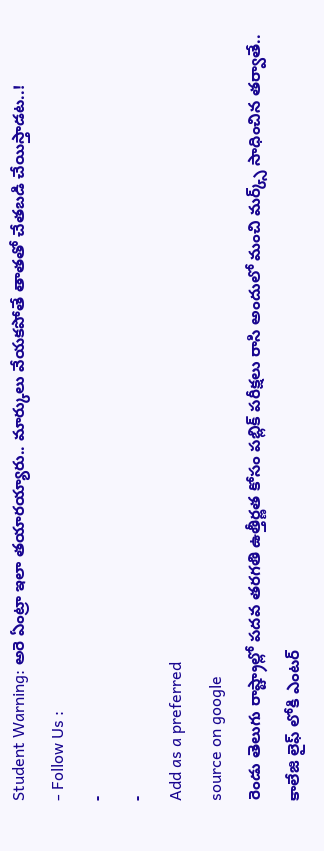Student Warning: అరె ఏంట్రా ఇలా తయారయ్యారు.. మార్కులు వేయకపోతే తాతతో చేతబడి చేయిస్తాడట..!
- Follow Us :
-
-
Add as a preferred
source on google
రెండు తెలుగు రాష్ట్రాల్లో పదవ తరగతి ఉత్తీర్ణత కోసం పబ్లిక్ పరీక్షలు రాసి అందులో మంచి మర్క్స్ సాధించిన తర్వాతే.. కాలేజి లైఫ్ లోకి ఎంటర్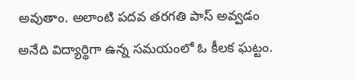అవుతాం. అలాంటి పదవ తరగతి పాస్ అవ్వడం అనేది విద్యార్థిగా ఉన్న సమయంలో ఓ కీలక ఘట్టం.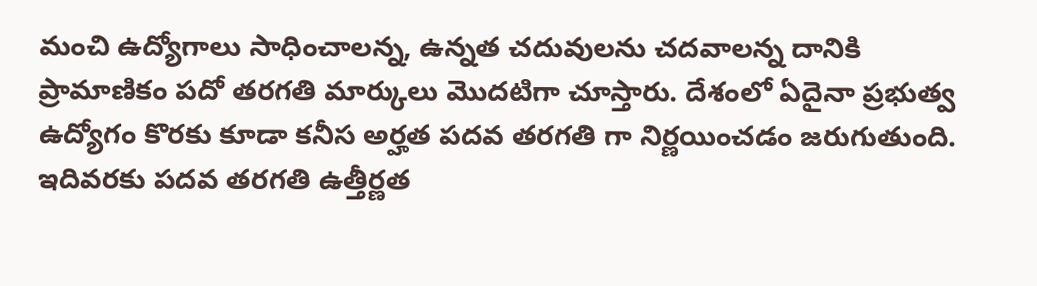మంచి ఉద్యోగాలు సాధించాలన్న, ఉన్నత చదువులను చదవాలన్న దానికి ప్రామాణికం పదో తరగతి మార్కులు మొదటిగా చూస్తారు. దేశంలో ఏదైనా ప్రభుత్వ ఉద్యోగం కొరకు కూడా కనీస అర్హత పదవ తరగతి గా నిర్ణయించడం జరుగుతుంది. ఇదివరకు పదవ తరగతి ఉత్తీర్ణత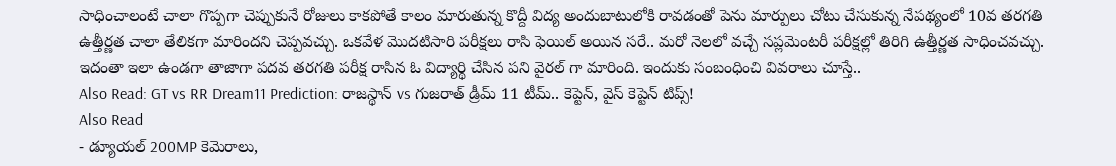సాధించాలంటే చాలా గొప్పగా చెప్పుకునే రోజులు కాకపోతే కాలం మారుతున్న కొద్దీ విద్య అందుబాటులోకి రావడంతో పెను మార్పులు చోటు చేసుకున్న నేపథ్యంలో 10వ తరగతి ఉత్తీర్ణత చాలా తేలికగా మారిందని చెప్పవచ్చు. ఒకవేళ మొదటిసారి పరీక్షలు రాసి ఫెయిల్ అయిన సరే.. మరో నెలలో వచ్చే సప్లమెంటరీ పరీక్షల్లో తిరిగి ఉత్తీర్ణత సాధించవచ్చు. ఇదంతా ఇలా ఉండగా తాజాగా పదవ తరగతి పరీక్ష రాసిన ఓ విద్యార్థి చేసిన పని వైరల్ గా మారింది. ఇందుకు సంబంధించి వివరాలు చూస్తే..
Also Read: GT vs RR Dream11 Prediction: రాజస్థాన్ vs గుజరాత్ డ్రీమ్ 11 టీమ్.. కెప్టెన్, వైస్ కెప్టెన్ టిప్స్!
Also Read
- డ్యూయల్ 200MP కెమెరాలు,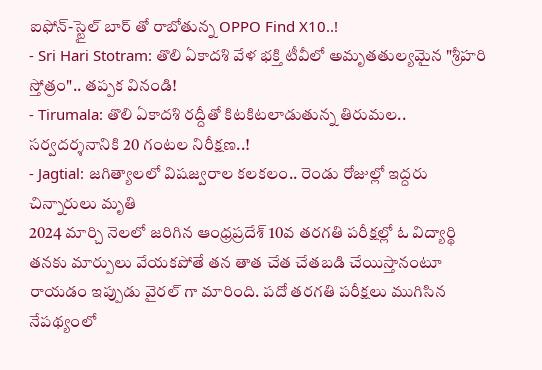ఐఫోన్-స్టైల్ బార్ తో రాబోతున్న OPPO Find X10..!
- Sri Hari Stotram: తొలి ఏకాదశి వేళ భక్తి టీవీలో అమృతతుల్యమైన "శ్రీహరి స్తోత్రం".. తప్పక వినండి!
- Tirumala: తొలి ఏకాదశి రద్దీతో కిటకిటలాడుతున్న తిరుమల.. సర్వదర్శనానికి 20 గంటల నిరీక్షణ..!
- Jagtial: జగిత్యాలలో విషజ్వరాల కలకలం.. రెండు రోజుల్లో ఇద్దరు చిన్నారులు మృతి
2024 మార్చి నెలలో జరిగిన ఆంధ్రప్రదేశ్ 10వ తరగతి పరీక్షల్లో ఓ విద్యార్థి తనకు మార్పులు వేయకపోతే తన తాత చేత చేతబడి చేయిస్తానంటూ రాయడం ఇప్పుడు వైరల్ గా మారింది. పదో తరగతి పరీక్షలు ముగిసిన నేపథ్యంలో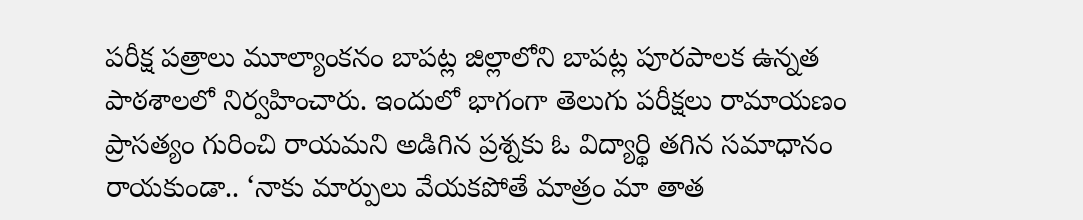పరీక్ష పత్రాలు మూల్యాంకనం బాపట్ల జిల్లాలోని బాపట్ల పూరపాలక ఉన్నత పాఠశాలలో నిర్వహించారు. ఇందులో భాగంగా తెలుగు పరీక్షలు రామాయణం ప్రాసత్యం గురించి రాయమని అడిగిన ప్రశ్నకు ఓ విద్యార్థి తగిన సమాధానం రాయకుండా.. ‘నాకు మార్పులు వేయకపోతే మాత్రం మా తాత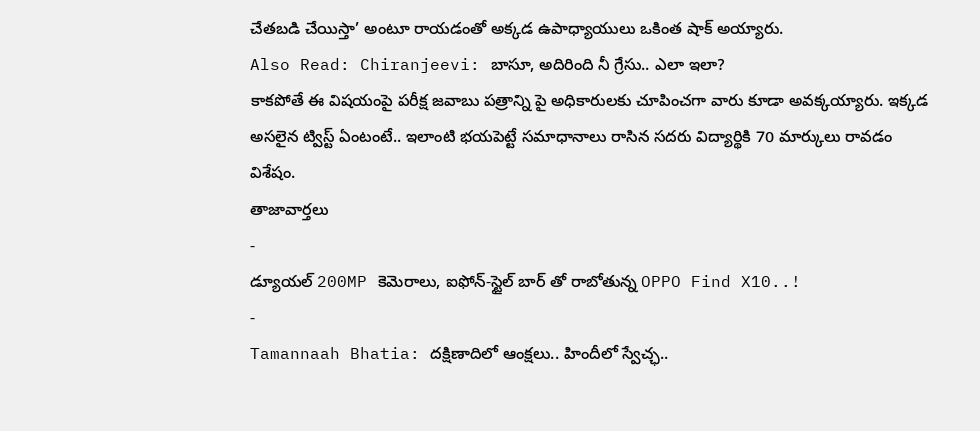చేతబడి చేయిస్తా’ అంటూ రాయడంతో అక్కడ ఉపాధ్యాయులు ఒకింత షాక్ అయ్యారు.
Also Read: Chiranjeevi: బాసూ, అదిరింది నీ గ్రేసు.. ఎలా ఇలా?
కాకపోతే ఈ విషయంపై పరీక్ష జవాబు పత్రాన్ని పై అధికారులకు చూపించగా వారు కూడా అవక్కయ్యారు. ఇక్కడ అసలైన ట్విస్ట్ ఏంటంటే.. ఇలాంటి భయపెట్టే సమాధానాలు రాసిన సదరు విద్యార్థికి 70 మార్కులు రావడం విశేషం.
తాజావార్తలు
-
డ్యూయల్ 200MP కెమెరాలు, ఐఫోన్-స్టైల్ బార్ తో రాబోతున్న OPPO Find X10..!
-
Tamannaah Bhatia: దక్షిణాదిలో ఆంక్షలు.. హిందీలో స్వేచ్ఛ..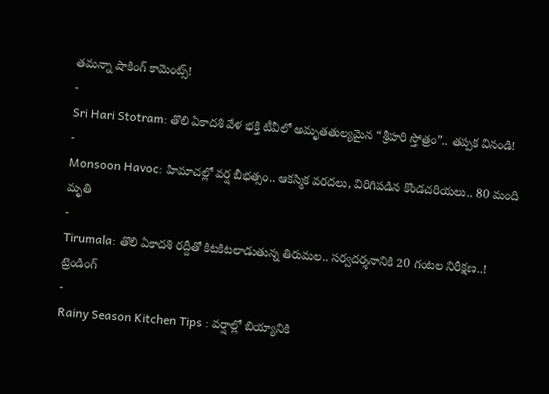తమన్నా షాకింగ్ కామెంట్స్!
-
Sri Hari Stotram: తొలి ఏకాదశి వేళ భక్తి టీవీలో అమృతతుల్యమైన “శ్రీహరి స్తోత్రం”.. తప్పక వినండి!
-
Monsoon Havoc: హిమాచల్లో వర్ష బీభత్సం.. ఆకస్మిక వరదలు, విరిగిపడిన కొండచరియలు.. 80 మంది మృతి
-
Tirumala: తొలి ఏకాదశి రద్దీతో కిటకిటలాడుతున్న తిరుమల.. సర్వదర్శనానికి 20 గంటల నిరీక్షణ..!
ట్రెండింగ్
-
Rainy Season Kitchen Tips : వర్షాల్లో బియ్యానికి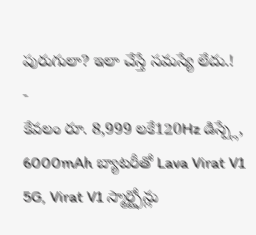పురుగులా? ఇలా చేస్తే సమస్యే లేదు.!
-
కేవలం రూ. 8,999 లకే120Hz డిస్ప్లే, 6000mAh బ్యాటరీతో Lava Virat V1 5G, Virat V1 స్మార్ట్ఫోన్లు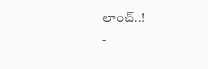లాంచ్..!
-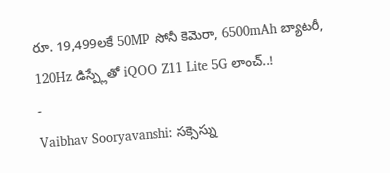రూ. 19,499లకే 50MP సోనీ కెమెరా, 6500mAh బ్యాటరీ, 120Hz డిస్ప్లేతో iQOO Z11 Lite 5G లాంచ్..!
-
Vaibhav Sooryavanshi: సక్సెస్ను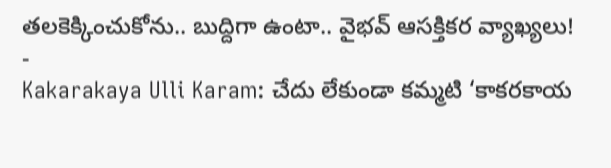తలకెక్కించుకోను.. బుద్దిగా ఉంటా.. వైభవ్ ఆసక్తికర వ్యాఖ్యలు!
-
Kakarakaya Ulli Karam: చేదు లేకుండా కమ్మటి ‘కాకరకాయ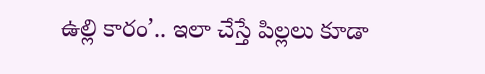ఉల్లి కారం’.. ఇలా చేస్తే పిల్లలు కూడా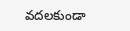వదలకుండా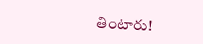తింటారు!